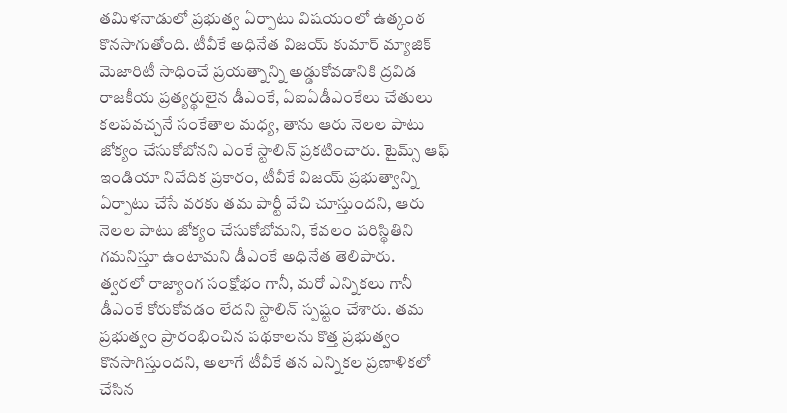తమిళనాడులో ప్రభుత్వ ఏర్పాటు విషయంలో ఉత్కంఠ కొనసాగుతోంది. టీవీకే అధినేత విజయ్ కుమార్ మ్యాజిక్ మెజారిటీ సాధించే ప్రయత్నాన్ని అడ్డుకోవడానికి ద్రవిడ రాజకీయ ప్రత్యర్థులైన డీఎంకే, ఏఐఏడీఎంకేలు చేతులు కలపవచ్చనే సంకేతాల మధ్య, తాను ఆరు నెలల పాటు జోక్యం చేసుకోబోనని ఎంకే స్టాలిన్ ప్రకటించారు. టైమ్స్ ఆఫ్ ఇండియా నివేదిక ప్రకారం, టీవీకే విజయ్ ప్రభుత్వాన్ని ఏర్పాటు చేసే వరకు తమ పార్టీ వేచి చూస్తుందని, ఆరు నెలల పాటు జోక్యం చేసుకోబోమని, కేవలం పరిస్థితిని గమనిస్తూ ఉంటామని డీఎంకే అధినేత తెలిపారు.
త్వరలో రాజ్యాంగ సంక్షోభం గానీ, మరో ఎన్నికలు గానీ డీఎంకే కోరుకోవడం లేదని స్టాలిన్ స్పష్టం చేశారు. తమ ప్రభుత్వం ప్రారంభించిన పథకాలను కొత్త ప్రభుత్వం కొనసాగిస్తుందని, అలాగే టీవీకే తన ఎన్నికల ప్రణాళికలో చేసిన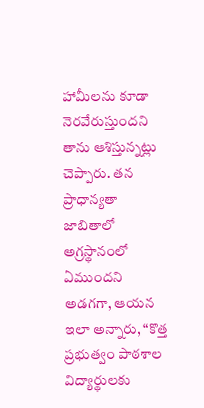హామీలను కూడా నెరవేరుస్తుందని తాను ఆశిస్తున్నట్లు చెప్పారు. తన ప్రాధాన్యతా జాబితాలో అగ్రస్థానంలో ఏముందని అడగగా, ఆయన ఇలా అన్నారు, “కొత్త ప్రభుత్వం పాఠశాల విద్యార్థులకు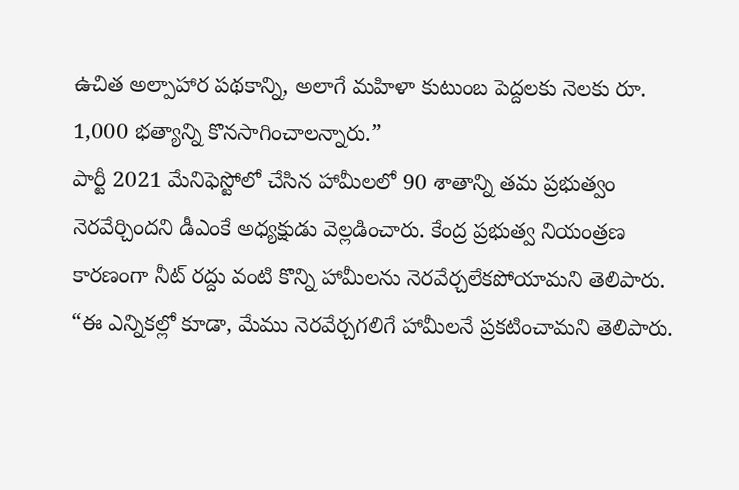ఉచిత అల్పాహార పథకాన్ని, అలాగే మహిళా కుటుంబ పెద్దలకు నెలకు రూ. 1,000 భత్యాన్ని కొనసాగించాలన్నారు.”
పార్టీ 2021 మేనిఫెస్టోలో చేసిన హామీలలో 90 శాతాన్ని తమ ప్రభుత్వం నెరవేర్చిందని డీఎంకే అధ్యక్షుడు వెల్లడించారు. కేంద్ర ప్రభుత్వ నియంత్రణ కారణంగా నీట్ రద్దు వంటి కొన్ని హామీలను నెరవేర్చలేకపోయామని తెలిపారు. “ఈ ఎన్నికల్లో కూడా, మేము నెరవేర్చగలిగే హామీలనే ప్రకటించామని తెలిపారు.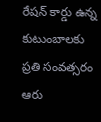రేషన్ కార్డు ఉన్న కుటుంబాలకు ప్రతి సంవత్సరం ఆరు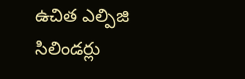ఉచిత ఎల్పిజి సిలిండర్లు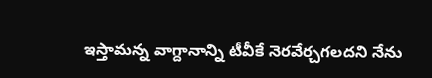ఇస్తామన్న వాగ్దానాన్ని టీవీకే నెరవేర్చగలదని నేను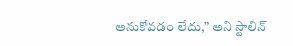అనుకోవడం లేదు,” అని స్టాలిన్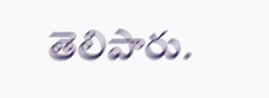తెలిపారు.